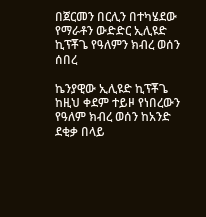በጀርመን በርሊን በተካሄደው የማራቶን ውድድር ኢሊዩድ ኪፕቾጌ የዓለምን ክብረ ወሰን ሰበረ

ኬንያዊው ኢሊዩድ ኪፕቾጌ ከዚህ ቀደም ተይዞ የነበረውን የዓለም ክብረ ወሰን ከአንድ ደቂቃ በላይ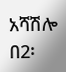አሻሽሎ በ2፡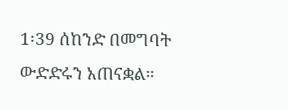1፡39 ሰከንድ በመግባት ውድድሩን አጠናቋል።